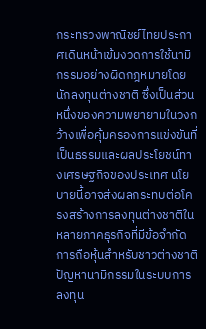กระทรวงพาณิชย์ไทยประกาศเดินหน้าเข้มงวดการใช้นามิกรรมอย่างผิดกฎหมายโดยนักลงทุนต่างชาติ ซึ่งเป็นส่วนหนึ่งของความพยายามในวงกว้างเพื่อคุ้มครองการแข่งขันที่เป็นธรรมและผลประโยชน์ทางเศรษฐกิจของประเทศ นโยบายนี้อาจส่งผลกระทบต่อโครงสร้างการลงทุนต่างชาติในหลายภาคธุรกิจที่มีข้อจำกัดการถือหุ้นสำหรับชาวต่างชาติ
ปัญหานามิกรรมในระบบการลงทุน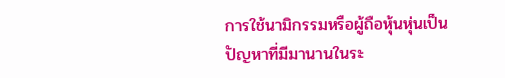การใช้นามิกรรมหรือผู้ถือหุ้นหุ่นเป็นปัญหาที่มีมานานในระ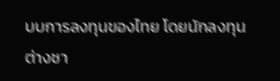บบการลงทุนของไทย โดยนักลงทุนต่างชา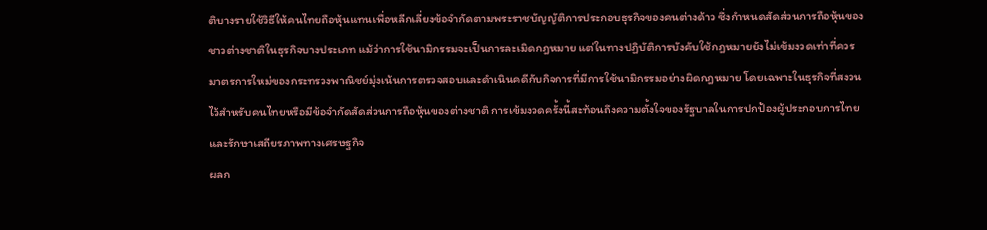ติบางรายใช้วิธีให้คนไทยถือหุ้นแทนเพื่อหลีกเลี่ยงข้อจำกัดตามพระราชบัญญัติการประกอบธุรกิจของคนต่างด้าว ซึ่งกำหนดสัดส่วนการถือหุ้นของชาวต่างชาติในธุรกิจบางประเภท แม้ว่าการใช้นามิกรรมจะเป็นการละเมิดกฎหมาย แต่ในทางปฏิบัติการบังคับใช้กฎหมายยังไม่เข้มงวดเท่าที่ควร
มาตรการใหม่ของกระทรวงพาณิชย์มุ่งเน้นการตรวจสอบและดำเนินคดีกับกิจการที่มีการใช้นามิกรรมอย่างผิดกฎหมาย โดยเฉพาะในธุรกิจที่สงวนไว้สำหรับคนไทยหรือมีข้อจำกัดสัดส่วนการถือหุ้นของต่างชาติ การเข้มงวดครั้งนี้สะท้อนถึงความตั้งใจของรัฐบาลในการปกป้องผู้ประกอบการไทยและรักษาเสถียรภาพทางเศรษฐกิจ
ผลก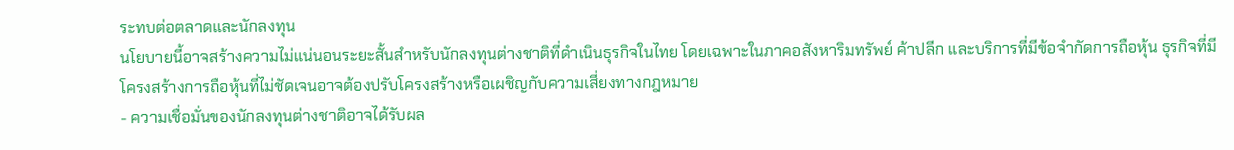ระทบต่อตลาดและนักลงทุน
นโยบายนี้อาจสร้างความไม่แน่นอนระยะสั้นสำหรับนักลงทุนต่างชาติที่ดำเนินธุรกิจในไทย โดยเฉพาะในภาคอสังหาริมทรัพย์ ค้าปลีก และบริการที่มีข้อจำกัดการถือหุ้น ธุรกิจที่มีโครงสร้างการถือหุ้นที่ไม่ชัดเจนอาจต้องปรับโครงสร้างหรือเผชิญกับความเสี่ยงทางกฎหมาย
- ความเชื่อมั่นของนักลงทุนต่างชาติอาจได้รับผล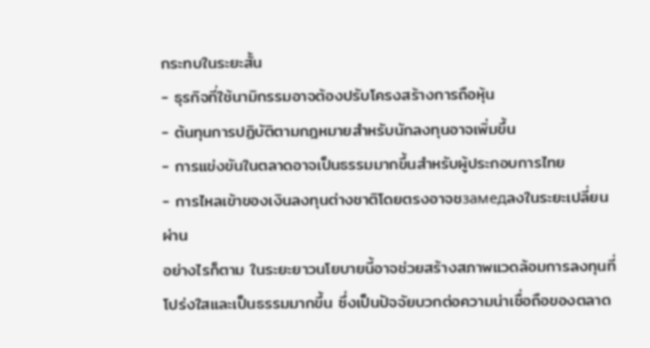กระทบในระยะสั้น
- ธุรกิจที่ใช้นามิกรรมอาจต้องปรับโครงสร้างการถือหุ้น
- ต้นทุนการปฏิบัติตามกฎหมายสำหรับนักลงทุนอาจเพิ่มขึ้น
- การแข่งขันในตลาดอาจเป็นธรรมมากขึ้นสำหรับผู้ประกอบการไทย
- การไหลเข้าของเงินลงทุนต่างชาติโดยตรงอาจชзамедลงในระยะเปลี่ยนผ่าน
อย่างไรก็ตาม ในระยะยาวนโยบายนี้อาจช่วยสร้างสภาพแวดล้อมการลงทุนที่โปร่งใสและเป็นธรรมมากขึ้น ซึ่งเป็นปัจจัยบวกต่อความน่าเชื่อถือของตลาด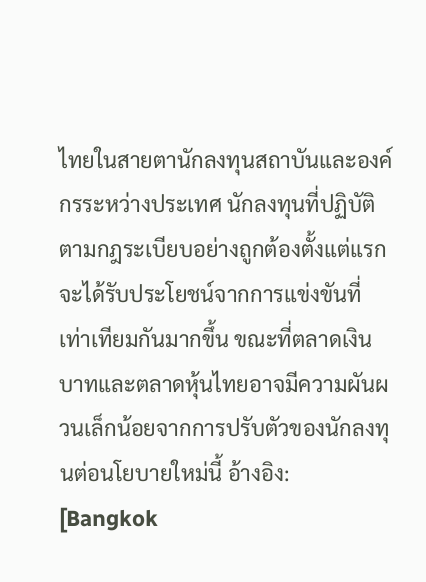ไทยในสายตานักลงทุนสถาบันและองค์กรระหว่างประเทศ นักลงทุนที่ปฏิบัติตามกฎระเบียบอย่างถูกต้องตั้งแต่แรกจะได้รับประโยชน์จากการแข่งขันที่เท่าเทียมกันมากขึ้น ขณะที่ตลาดเงินบาทและตลาดหุ้นไทยอาจมีความผันผวนเล็กน้อยจากการปรับตัวของนักลงทุนต่อนโยบายใหม่นี้ อ้างอิง: [Bangkok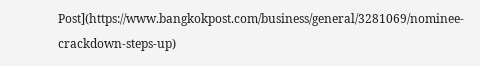Post](https://www.bangkokpost.com/business/general/3281069/nominee-crackdown-steps-up)